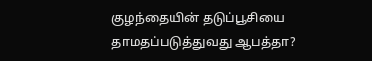குழந்தையின் தடுப்பூசியை தாமதப்படுத்துவது ஆபத்தா?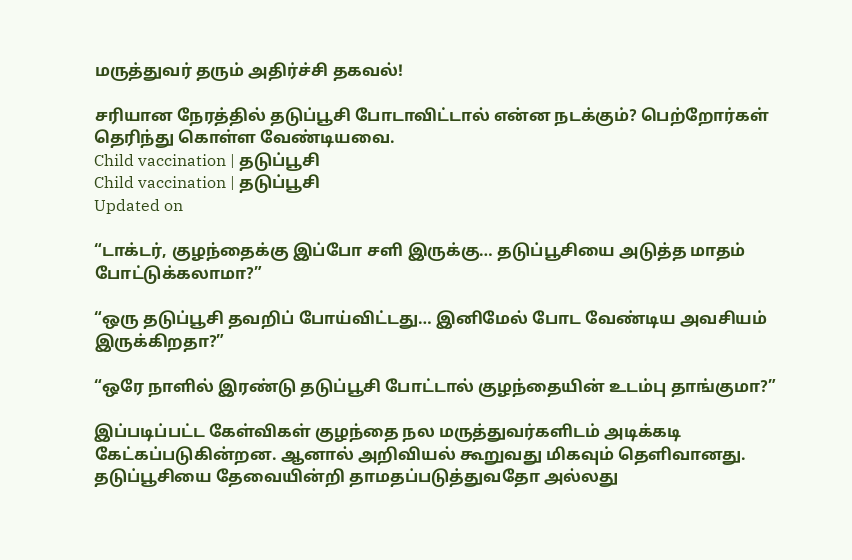மருத்துவர் தரும் அதிர்ச்சி தகவல்!

சரியான நேரத்தில் தடுப்பூசி போடாவிட்டால் என்ன நடக்கும்? பெற்றோர்கள் தெரிந்து கொள்ள வேண்டியவை.
Child vaccination | தடுப்பூசி
Child vaccination | தடுப்பூசி
Updated on

“டாக்டர், குழந்தைக்கு இப்போ சளி இருக்கு… தடுப்பூசியை அடுத்த மாதம் போட்டுக்கலாமா?”

“ஒரு தடுப்பூசி தவறிப் போய்விட்டது… இனிமேல் போட வேண்டிய அவசியம் இருக்கிறதா?”

“ஒரே நாளில் இரண்டு தடுப்பூசி போட்டால் குழந்தையின் உடம்பு தாங்குமா?”

இப்படிப்பட்ட கேள்விகள் குழந்தை நல மருத்துவர்களிடம் அடிக்கடி கேட்கப்படுகின்றன. ஆனால் அறிவியல் கூறுவது மிகவும் தெளிவானது. தடுப்பூசியை தேவையின்றி தாமதப்படுத்துவதோ அல்லது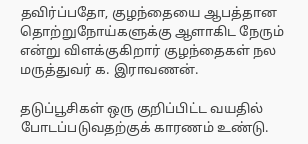தவிர்ப்பதோ, குழந்தையை ஆபத்தான தொற்றுநோய்களுக்கு ஆளாகிட நேரும் என்று விளக்குகிறார் குழந்தைகள் நல மருத்துவர் க. இராவணன்.

தடுப்பூசிகள் ஒரு குறிப்பிட்ட வயதில் போடப்படுவதற்குக் காரணம் உண்டு.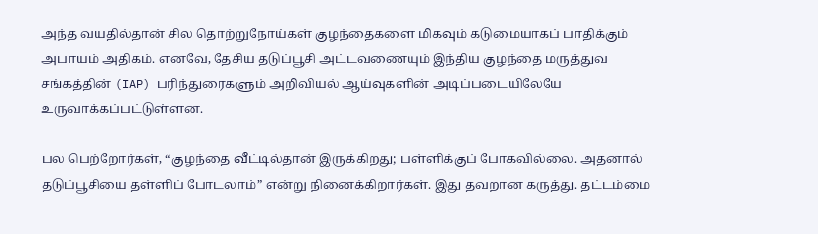அந்த வயதில்தான் சில தொற்றுநோய்கள் குழந்தைகளை மிகவும் கடுமையாகப் பாதிக்கும் அபாயம் அதிகம். எனவே, தேசிய தடுப்பூசி அட்டவணையும் இந்திய குழந்தை மருத்துவ சங்கத்தின் (IAP) பரிந்துரைகளும் அறிவியல் ஆய்வுகளின் அடிப்படையிலேயே உருவாக்கப்பட்டுள்ளன.

பல பெற்றோர்கள், “குழந்தை வீட்டில்தான் இருக்கிறது; பள்ளிக்குப் போகவில்லை. அதனால் தடுப்பூசியை தள்ளிப் போடலாம்” என்று நினைக்கிறார்கள். இது தவறான கருத்து. தட்டம்மை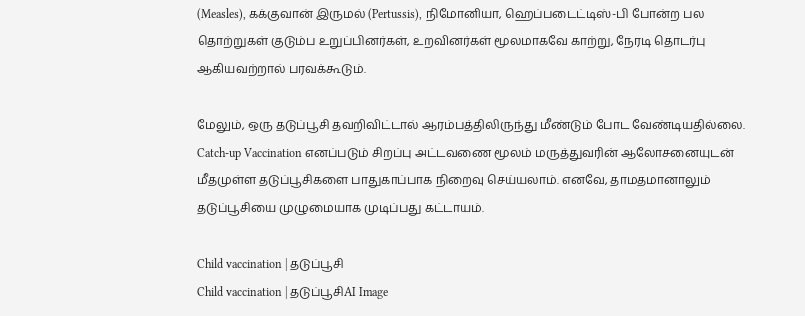(Measles), கக்குவான் இருமல் (Pertussis), நிமோனியா, ஹெப்படைட்டிஸ்-பி போன்ற பல தொற்றுகள் குடும்ப உறுப்பினர்கள், உறவினர்கள் மூலமாகவே காற்று, நேரடி தொடர்பு ஆகியவற்றால் பரவக்கூடும்.

மேலும், ஒரு தடுப்பூசி தவறிவிட்டால் ஆரம்பத்திலிருந்து மீண்டும் போட வேண்டியதில்லை. Catch-up Vaccination எனப்படும் சிறப்பு அட்டவணை மூலம் மருத்துவரின் ஆலோசனையுடன் மீதமுள்ள தடுப்பூசிகளை பாதுகாப்பாக நிறைவு செய்யலாம். எனவே, தாமதமானாலும் தடுப்பூசியை முழுமையாக முடிப்பது கட்டாயம்.

Child vaccination | தடுப்பூசி
Child vaccination | தடுப்பூசிAI Image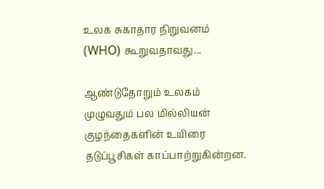உலக சுகாதார நிறுவனம் (WHO) கூறுவதாவது...

ஆண்டுதோறும் உலகம் முழுவதும் பல மில்லியன் குழந்தைகளின் உயிரை தடுப்பூசிகள் காப்பாற்றுகின்றன.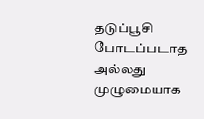தடுப்பூசி போடப்படாத அல்லது முழுமையாக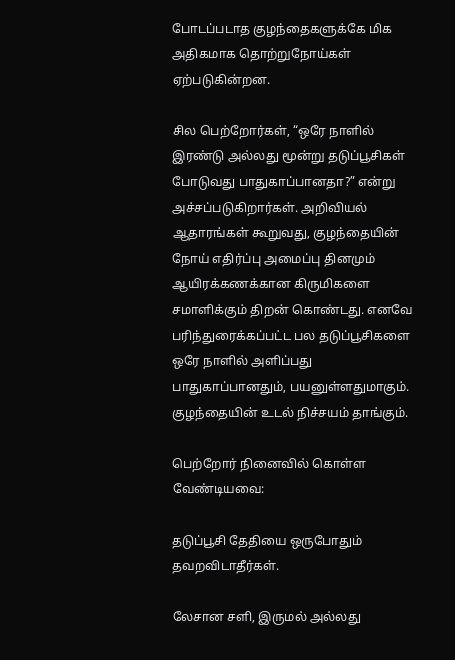போடப்படாத குழந்தைகளுக்கே மிக அதிகமாக தொற்றுநோய்கள் ஏற்படுகின்றன.

சில பெற்றோர்கள், “ஒரே நாளில் இரண்டு அல்லது மூன்று தடுப்பூசிகள் போடுவது பாதுகாப்பானதா?” என்று அச்சப்படுகிறார்கள். அறிவியல் ஆதாரங்கள் கூறுவது, குழந்தையின் நோய் எதிர்ப்பு அமைப்பு தினமும் ஆயிரக்கணக்கான கிருமிகளை சமாளிக்கும் திறன் கொண்டது. எனவே பரிந்துரைக்கப்பட்ட பல தடுப்பூசிகளை ஒரே நாளில் அளிப்பது பாதுகாப்பானதும், பயனுள்ளதுமாகும். குழந்தையின் உடல் நிச்சயம் தாங்கும்.

பெற்றோர் நினைவில் கொள்ள வேண்டியவை:

தடுப்பூசி தேதியை ஒருபோதும் தவறவிடாதீர்கள்.

லேசான சளி, இருமல் அல்லது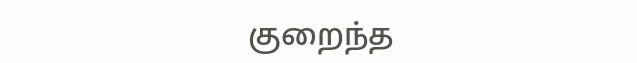குறைந்த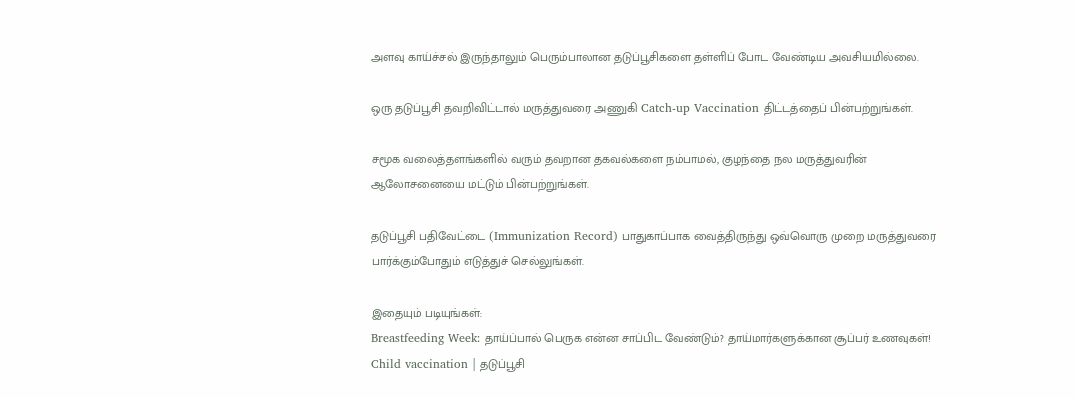அளவு காய்ச்சல் இருந்தாலும் பெரும்பாலான தடுப்பூசிகளை தள்ளிப் போட வேண்டிய அவசியமில்லை.

ஒரு தடுப்பூசி தவறிவிட்டால் மருத்துவரை அணுகி Catch-up Vaccination திட்டத்தைப் பின்பற்றுங்கள்.

சமூக வலைத்தளங்களில் வரும் தவறான தகவல்களை நம்பாமல், குழந்தை நல மருத்துவரின் ஆலோசனையை மட்டும் பின்பற்றுங்கள்.

தடுப்பூசி பதிவேட்டை (Immunization Record) பாதுகாப்பாக வைத்திருந்து ஒவ்வொரு முறை மருத்துவரை பார்க்கும்போதும் எடுத்துச் செல்லுங்கள்.

இதையும் படியுங்கள்:
Breastfeeding Week: தாய்ப்பால் பெருக என்ன சாப்பிட வேண்டும்? தாய்மார்களுக்கான சூப்பர் உணவுகள்!
Child vaccination | தடுப்பூசி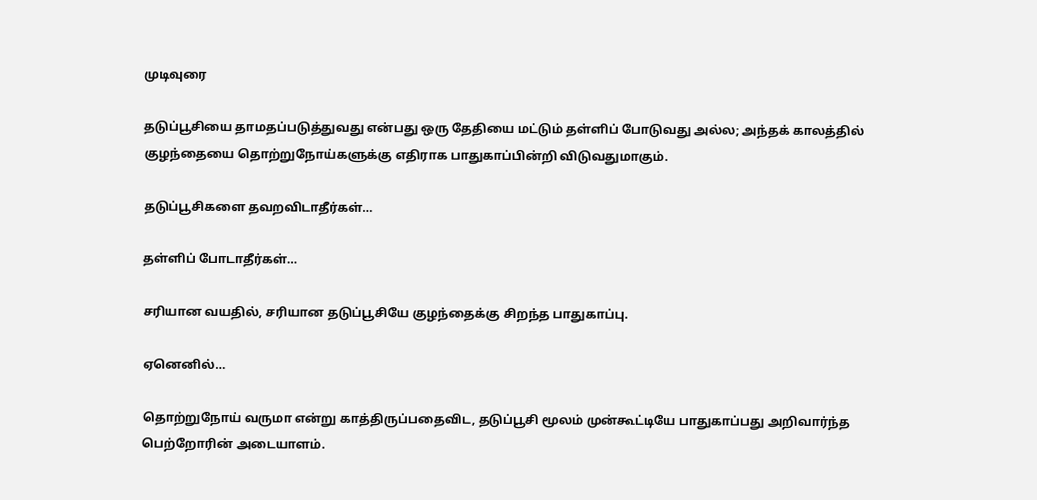முடிவுரை

தடுப்பூசியை தாமதப்படுத்துவது என்பது ஒரு தேதியை மட்டும் தள்ளிப் போடுவது அல்ல; அந்தக் காலத்தில் குழந்தையை தொற்றுநோய்களுக்கு எதிராக பாதுகாப்பின்றி விடுவதுமாகும்.

தடுப்பூசிகளை தவறவிடாதீர்கள்…

தள்ளிப் போடாதீர்கள்…

சரியான வயதில், சரியான தடுப்பூசியே குழந்தைக்கு சிறந்த பாதுகாப்பு.

ஏனெனில்…

தொற்றுநோய் வருமா என்று காத்திருப்பதைவிட, தடுப்பூசி மூலம் முன்கூட்டியே பாதுகாப்பது அறிவார்ந்த பெற்றோரின் அடையாளம்.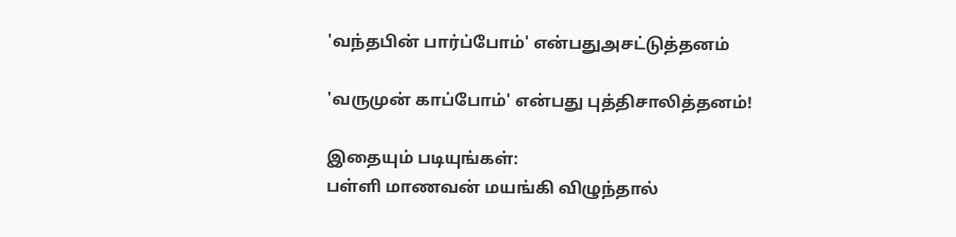'வந்தபின் பார்ப்போம்' என்பதுஅசட்டுத்தனம்

'வருமுன் காப்போம்' என்பது புத்திசாலித்தனம்!

இதையும் படியுங்கள்:
பள்ளி மாணவன் மயங்கி விழுந்தால்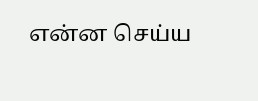என்ன செய்ய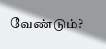வேண்டும்?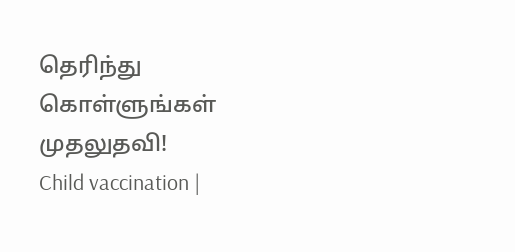தெரிந்து கொள்ளுங்கள் முதலுதவி!
Child vaccination |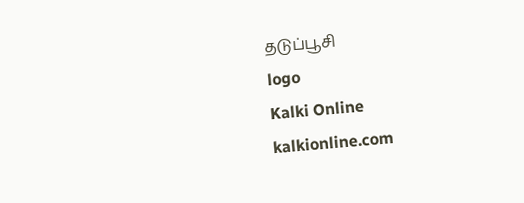தடுப்பூசி
logo
Kalki Online
kalkionline.com